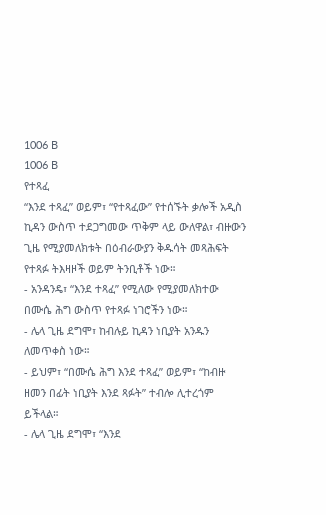1006 B
1006 B
የተጻፈ
“እንደ ተጻፈ” ወይም፣ “የተጻፈው” የተሰኙት ቃሎች አዲስ ኪዳን ውስጥ ተደጋግመው ጥቅም ላይ ውለዋል፣ ብዙውን ጊዜ የሚያመለክቱት በዕብራውያን ቅዱሳት መጻሕፍት የተጻፉ ትእዛዞች ወይም ትንቢቶች ነው።
- አንዳንዴ፣ “እንደ ተጻፈ” የሚለው የሚያመለክተው በሙሴ ሕግ ውስጥ የተጻፉ ነገሮችን ነው።
- ሌላ ጊዜ ደግሞ፣ ከብሉይ ኪዳን ነቢያት አንዱን ለመጥቀስ ነው።
- ይህም፣ “በሙሴ ሕግ እንደ ተጻፈ” ወይም፣ “ከብዙ ዘመን በፊት ነቢያት እንደ ጻፉት” ተብሎ ሊተረጎም ይችላል።
- ሌላ ጊዜ ደግሞ፣ “እንደ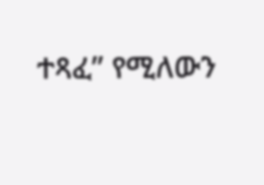ተጻፈ” የሚለውን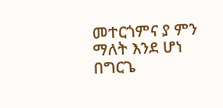መተርጎምና ያ ምን ማለት እንደ ሆነ በግርጌ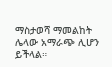ማስታወሻ ማመልከት ሌላው አማራጭ ሊሆን ይችላል።